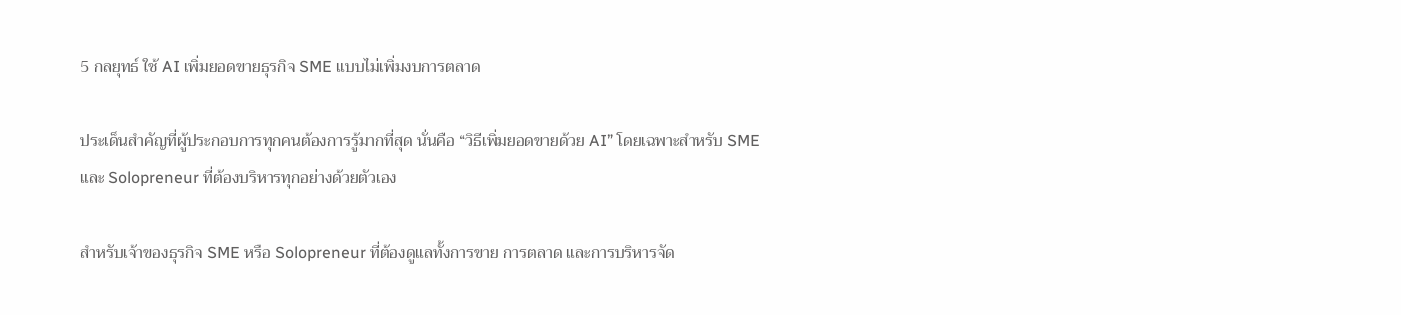5 กลยุทธ์ ใช้ AI เพิ่มยอดขายธุรกิจ SME แบบไม่เพิ่มงบการตลาด

ประเด็นสำคัญที่ผู้ประกอบการทุกคนต้องการรู้มากที่สุด นั่นคือ “วิธีเพิ่มยอดขายด้วย AI” โดยเฉพาะสำหรับ SME และ Solopreneur ที่ต้องบริหารทุกอย่างด้วยตัวเอง

สำหรับเจ้าของธุรกิจ SME หรือ Solopreneur ที่ต้องดูแลทั้งการขาย การตลาด และการบริหารจัด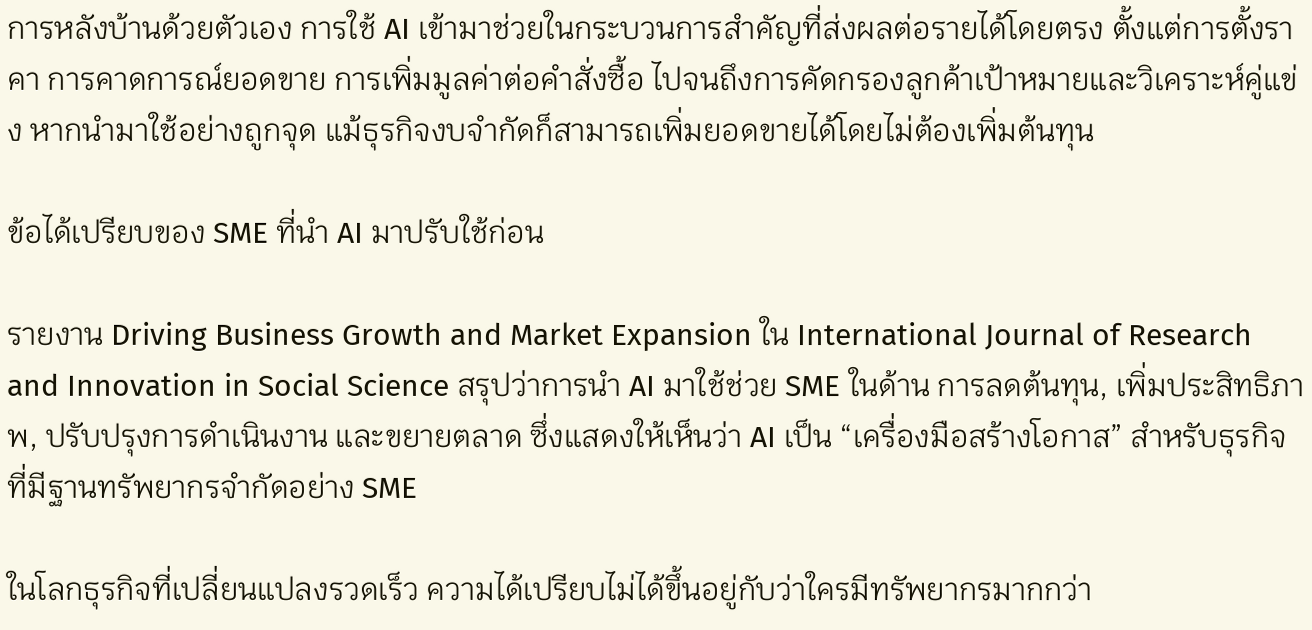การหลังบ้านด้วยตัวเอง การใช้ AI เข้ามาช่วยในกระบวนการสำคัญที่ส่งผลต่อรายได้โดยตรง ตั้งแต่การตั้งราคา การคาดการณ์ยอดขาย การเพิ่มมูลค่าต่อคำสั่งซื้อ ไปจนถึงการคัดกรองลูกค้าเป้าหมายและวิเคราะห์คู่แข่ง หากนำมาใช้อย่างถูกจุด แม้ธุรกิจงบจำกัดก็สามารถเพิ่มยอดขายได้โดยไม่ต้องเพิ่มต้นทุน

ข้อได้เปรียบของ SME ที่นำ AI มาปรับใช้ก่อน

รายงาน Driving Business Growth and Market Expansion ใน International Journal of Research and Innovation in Social Science สรุปว่าการนำ AI มาใช้ช่วย SME ในด้าน การลดต้นทุน, เพิ่มประสิทธิภาพ, ปรับปรุงการดำเนินงาน และขยายตลาด ซึ่งแสดงให้เห็นว่า AI เป็น “เครื่องมือสร้างโอกาส” สำหรับธุรกิจที่มีฐานทรัพยากรจำกัดอย่าง SME

ในโลกธุรกิจที่เปลี่ยนแปลงรวดเร็ว ความได้เปรียบไม่ได้ขึ้นอยู่กับว่าใครมีทรัพยากรมากกว่า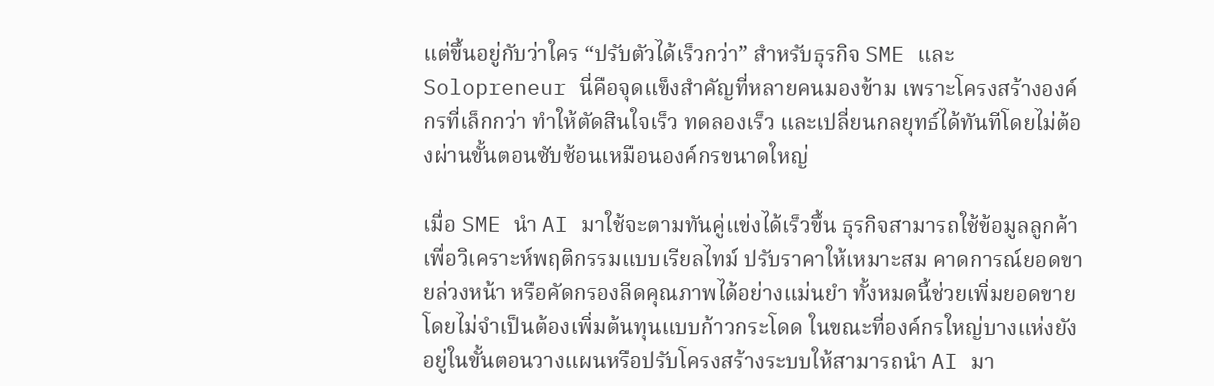แต่ขึ้นอยู่กับว่าใคร “ปรับตัวได้เร็วกว่า” สำหรับธุรกิจ SME และ Solopreneur นี่คือจุดแข็งสำคัญที่หลายคนมองข้าม เพราะโครงสร้างองค์กรที่เล็กกว่า ทำให้ตัดสินใจเร็ว ทดลองเร็ว และเปลี่ยนกลยุทธ์ได้ทันทีโดยไม่ต้องผ่านขั้นตอนซับซ้อนเหมือนองค์กรขนาดใหญ่

เมื่อ SME นำ AI มาใช้จะตามทันคู่แข่งได้เร็วขึ้น ธุรกิจสามารถใช้ข้อมูลลูกค้าเพื่อวิเคราะห์พฤติกรรมแบบเรียลไทม์ ปรับราคาให้เหมาะสม คาดการณ์ยอดขายล่วงหน้า หรือคัดกรองลีดคุณภาพได้อย่างแม่นยำ ทั้งหมดนี้ช่วยเพิ่มยอดขายโดยไม่จำเป็นต้องเพิ่มต้นทุนแบบก้าวกระโดด ในขณะที่องค์กรใหญ่บางแห่งยังอยู่ในขั้นตอนวางแผนหรือปรับโครงสร้างระบบให้สามารถนำ AI มา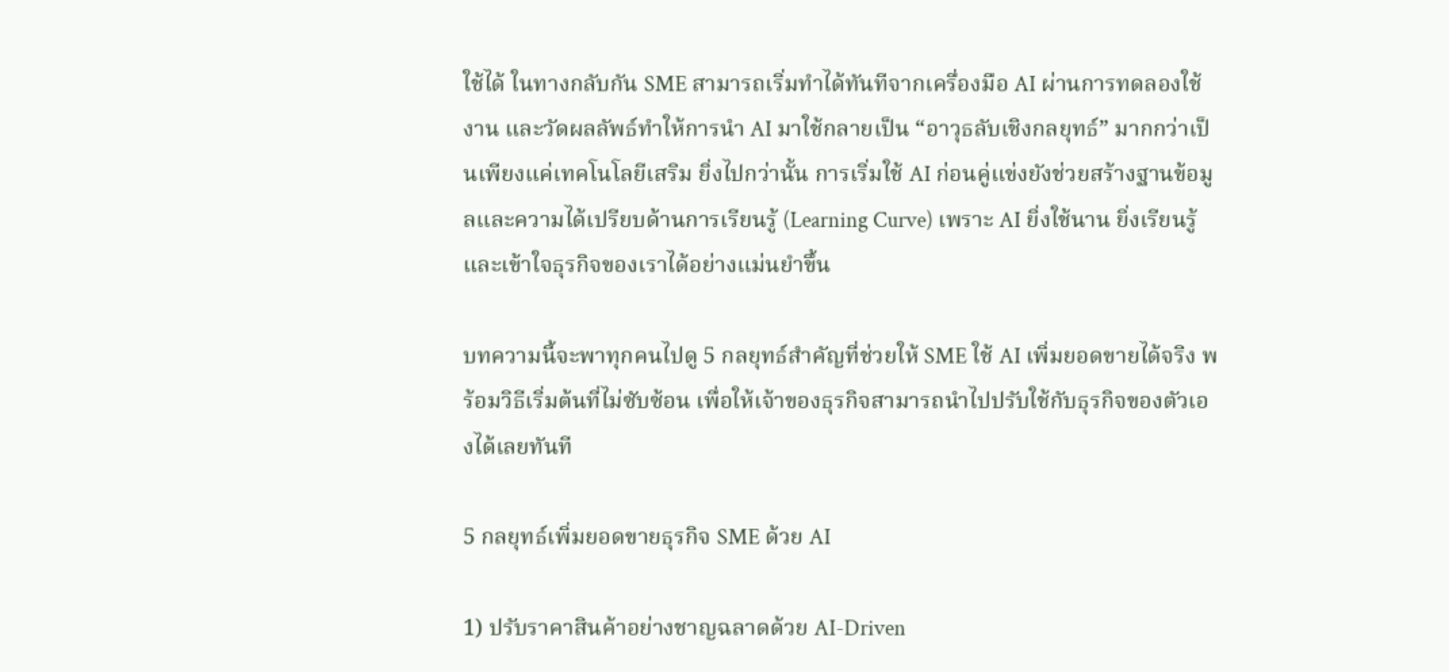ใช้ได้ ในทางกลับกัน SME สามารถเริ่มทำได้ทันทีจากเครื่องมือ AI ผ่านการทดลองใช้งาน และวัดผลลัพธ์ทำให้การนำ AI มาใช้กลายเป็น “อาวุธลับเชิงกลยุทธ์” มากกว่าเป็นเพียงแค่เทคโนโลยีเสริม ยิ่งไปกว่านั้น การเริ่มใช้ AI ก่อนคู่แข่งยังช่วยสร้างฐานข้อมูลและความได้เปรียบด้านการเรียนรู้ (Learning Curve) เพราะ AI ยิ่งใช้นาน ยิ่งเรียนรู้และเข้าใจธุรกิจของเราได้อย่างแม่นยำขึ้น

บทความนี้จะพาทุกคนไปดู 5 กลยุทธ์สำคัญที่ช่วยให้ SME ใช้ AI เพิ่มยอดขายได้จริง พร้อมวิธีเริ่มต้นที่ไม่ซับซ้อน เพื่อให้เจ้าของธุรกิจสามารถนำไปปรับใช้กับธุรกิจของตัวเองได้เลยทันที

5 กลยุทธ์เพิ่มยอดขายธุรกิจ SME ด้วย AI

1) ปรับราคาสินค้าอย่างชาญฉลาดด้วย AI-Driven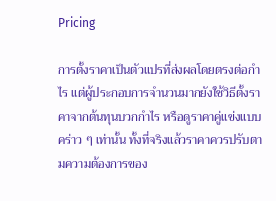Pricing

การตั้งราคาเป็นตัวแปรที่ส่งผลโดยตรงต่อกำไร แต่ผู้ประกอบการจำนวนมากยังใช้วิธีตั้งราคาจากต้นทุนบวกกำไร หรือดูราคาคู่แข่งแบบคร่าว ๆ เท่านั้น ทั้งที่จริงแล้วราคาควรปรับตามความต้องการของ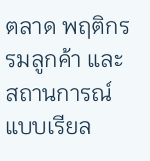ตลาด พฤติกรรมลูกค้า และสถานการณ์แบบเรียล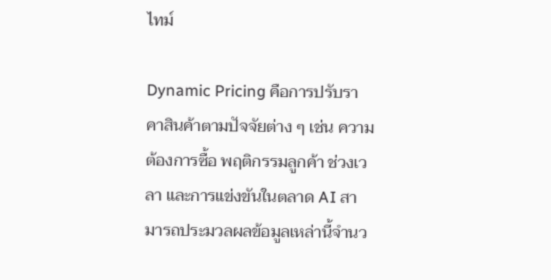ไทม์

Dynamic Pricing คือการปรับราคาสินค้าตามปัจจัยต่าง ๆ เช่น ความต้องการซื้อ พฤติกรรมลูกค้า ช่วงเวลา และการแข่งขันในตลาด AI สามารถประมวลผลข้อมูลเหล่านี้จำนว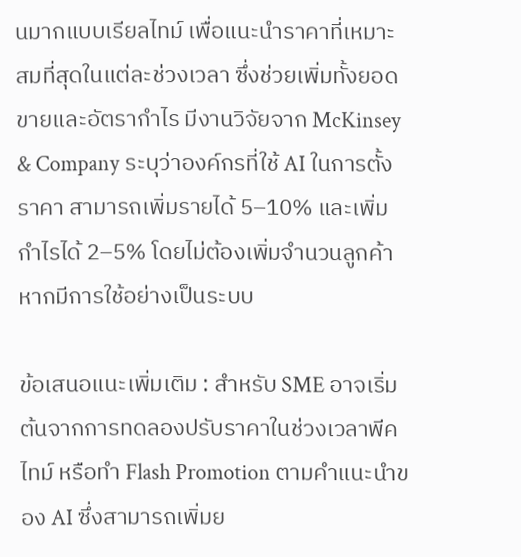นมากแบบเรียลไทม์ เพื่อแนะนำราคาที่เหมาะสมที่สุดในแต่ละช่วงเวลา ซึ่งช่วยเพิ่มทั้งยอดขายและอัตรากำไร มีงานวิจัยจาก McKinsey & Company ระบุว่าองค์กรที่ใช้ AI ในการตั้งราคา สามารถเพิ่มรายได้ 5–10% และเพิ่มกำไรได้ 2–5% โดยไม่ต้องเพิ่มจำนวนลูกค้าหากมีการใช้อย่างเป็นระบบ

ข้อเสนอแนะเพิ่มเติม : สำหรับ SME อาจเริ่มต้นจากการทดลองปรับราคาในช่วงเวลาพีคไทม์ หรือทำ Flash Promotion ตามคำแนะนำของ AI ซึ่งสามารถเพิ่มย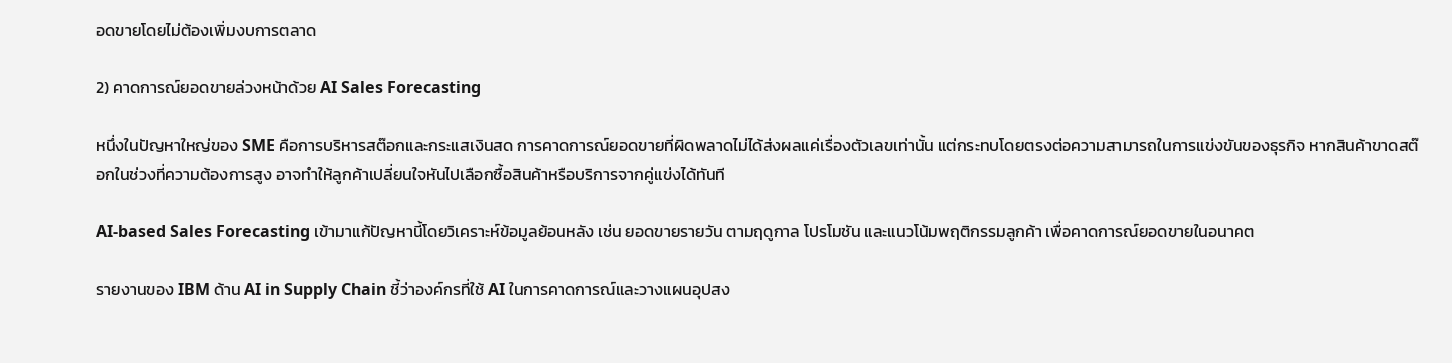อดขายโดยไม่ต้องเพิ่มงบการตลาด

2) คาดการณ์ยอดขายล่วงหน้าด้วย AI Sales Forecasting

หนึ่งในปัญหาใหญ่ของ SME คือการบริหารสต๊อกและกระแสเงินสด การคาดการณ์ยอดขายที่ผิดพลาดไม่ได้ส่งผลแค่เรื่องตัวเลขเท่านั้น แต่กระทบโดยตรงต่อความสามารถในการแข่งขันของธุรกิจ หากสินค้าขาดสต๊อกในช่วงที่ความต้องการสูง อาจทำให้ลูกค้าเปลี่ยนใจหันไปเลือกซื้อสินค้าหรือบริการจากคู่แข่งได้ทันที

AI-based Sales Forecasting เข้ามาแก้ปัญหานี้โดยวิเคราะห์ข้อมูลย้อนหลัง เช่น ยอดขายรายวัน ตามฤดูกาล โปรโมชัน และแนวโน้มพฤติกรรมลูกค้า เพื่อคาดการณ์ยอดขายในอนาคต

รายงานของ IBM ด้าน AI in Supply Chain ชี้ว่าองค์กรที่ใช้ AI ในการคาดการณ์และวางแผนอุปสง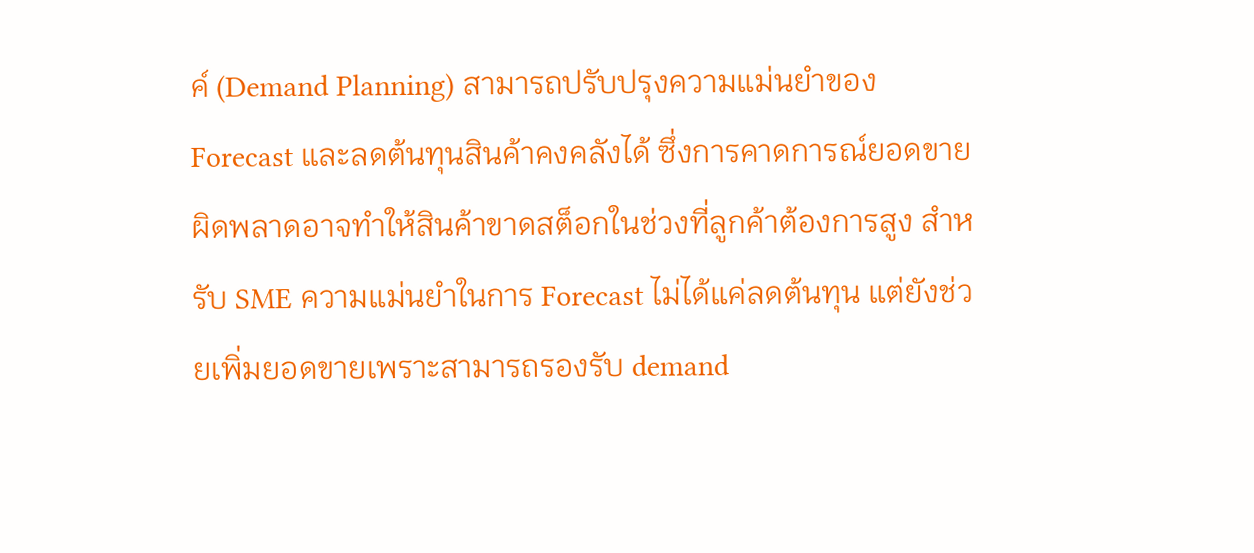ค์ (Demand Planning) สามารถปรับปรุงความแม่นยำของ Forecast และลดต้นทุนสินค้าคงคลังได้ ซึ่งการคาดการณ์ยอดขายผิดพลาดอาจทำให้สินค้าขาดสต็อกในช่วงที่ลูกค้าต้องการสูง สำหรับ SME ความแม่นยำในการ Forecast ไม่ได้แค่ลดต้นทุน แต่ยังช่วยเพิ่มยอดขายเพราะสามารถรองรับ demand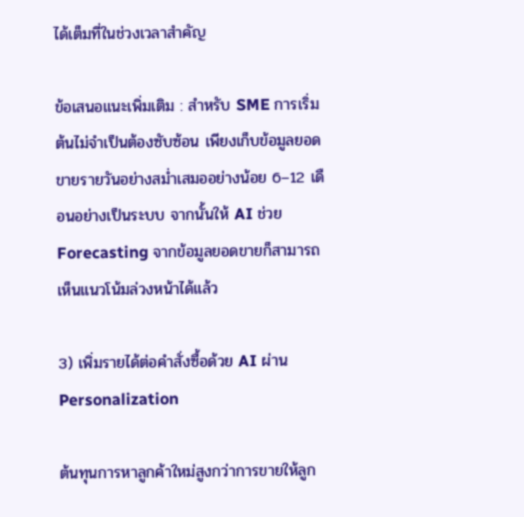ได้เต็มที่ในช่วงเวลาสำคัญ

ข้อเสนอแนะเพิ่มเติม : สำหรับ SME การเริ่มต้นไม่จำเป็นต้องซับซ้อน เพียงเก็บข้อมูลยอดขายรายวันอย่างสม่ำเสมออย่างน้อย 6–12 เดือนอย่างเป็นระบบ จากนั้นให้ AI ช่วย Forecasting จากข้อมูลยอดขายก็สามารถเห็นแนวโน้มล่วงหน้าได้แล้ว

3) เพิ่มรายได้ต่อคำสั่งซื้อด้วย AI ผ่าน Personalization

ต้นทุนการหาลูกค้าใหม่สูงกว่าการขายให้ลูก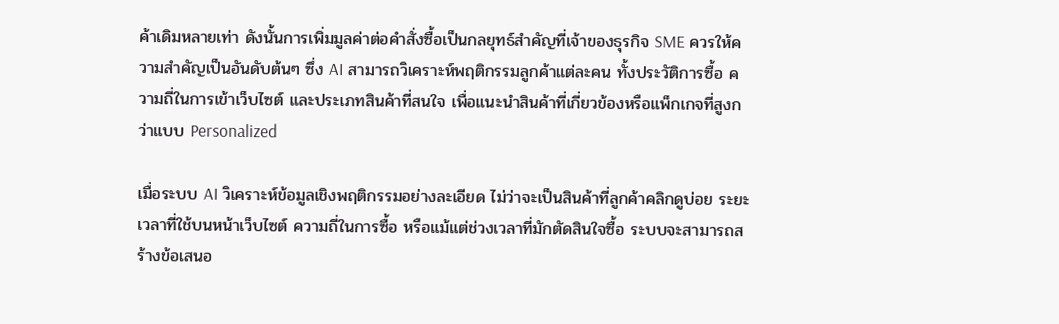ค้าเดิมหลายเท่า ดังนั้นการเพิ่มมูลค่าต่อคำสั่งซื้อเป็นกลยุทธ์สำคัญที่เจ้าของธุรกิจ SME ควรให้ความสำคัญเป็นอันดับต้นๆ ซึ่ง AI สามารถวิเคราะห์พฤติกรรมลูกค้าแต่ละคน ทั้งประวัติการซื้อ ความถี่ในการเข้าเว็บไซต์ และประเภทสินค้าที่สนใจ เพื่อแนะนำสินค้าที่เกี่ยวข้องหรือแพ็กเกจที่สูงกว่าแบบ Personalized

เมื่อระบบ AI วิเคราะห์ข้อมูลเชิงพฤติกรรมอย่างละเอียด ไม่ว่าจะเป็นสินค้าที่ลูกค้าคลิกดูบ่อย ระยะเวลาที่ใช้บนหน้าเว็บไซต์ ความถี่ในการซื้อ หรือแม้แต่ช่วงเวลาที่มักตัดสินใจซื้อ ระบบจะสามารถสร้างข้อเสนอ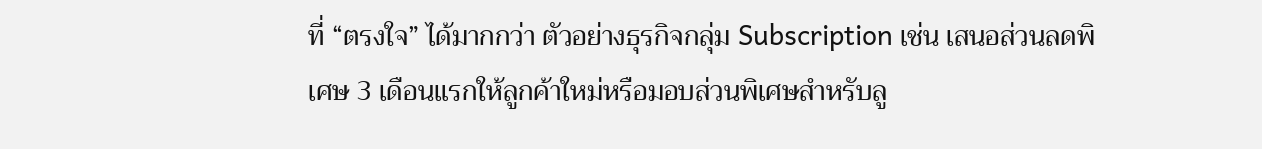ที่ “ตรงใจ” ได้มากกว่า ตัวอย่างธุรกิจกลุ่ม Subscription เช่น เสนอส่วนลดพิเศษ 3 เดือนแรกให้ลูกค้าใหม่หรือมอบส่วนพิเศษสำหรับลู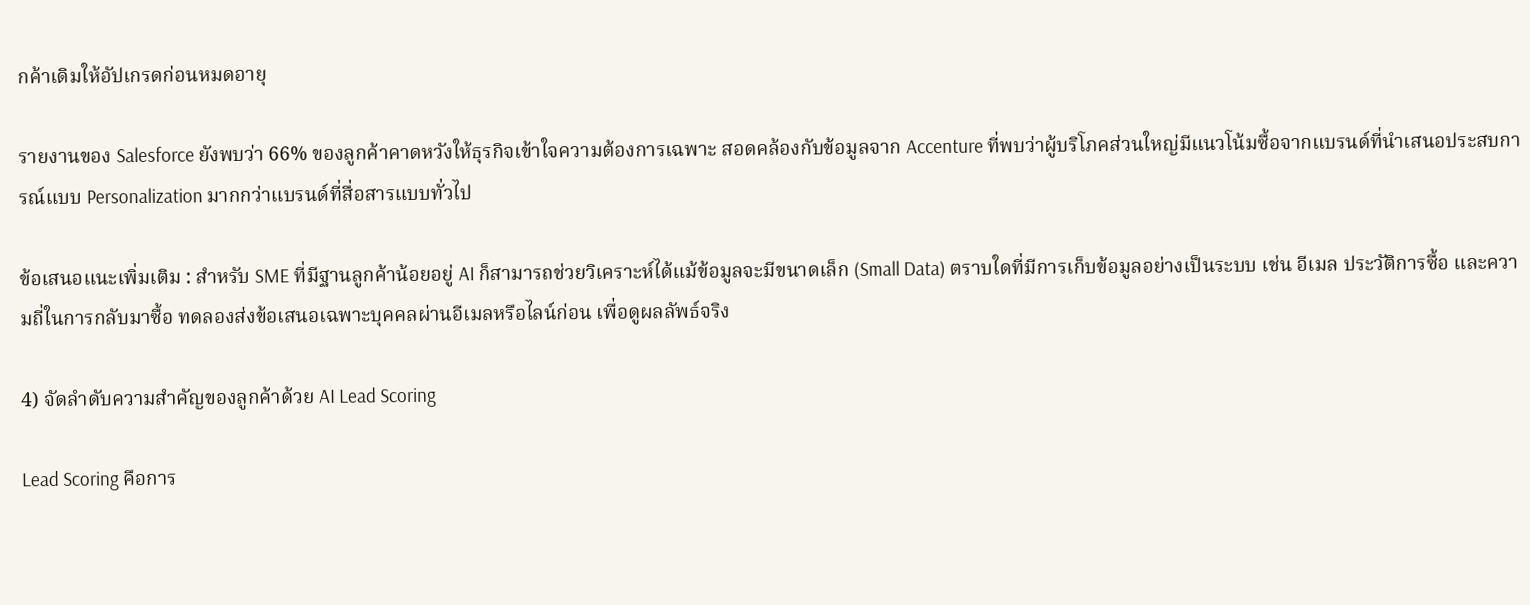กค้าเดิมให้อัปเกรดก่อนหมดอายุ

รายงานของ Salesforce ยังพบว่า 66% ของลูกค้าคาดหวังให้ธุรกิจเข้าใจความต้องการเฉพาะ สอดคล้องกับข้อมูลจาก Accenture ที่พบว่าผู้บริโภคส่วนใหญ่มีแนวโน้มซื้อจากแบรนด์ที่นำเสนอประสบการณ์แบบ Personalization มากกว่าแบรนด์ที่สื่อสารแบบทั่วไป

ข้อเสนอแนะเพิ่มเติม : สำหรับ SME ที่มีฐานลูกค้าน้อยอยู่ AI ก็สามารถช่วยวิเคราะห์ได้แม้ข้อมูลจะมีขนาดเล็ก (Small Data) ตราบใดที่มีการเก็บข้อมูลอย่างเป็นระบบ เช่น อีเมล ประวัติการซื้อ และความถี่ในการกลับมาซื้อ ทดลองส่งข้อเสนอเฉพาะบุคคลผ่านอีเมลหรือไลน์ก่อน เพื่อดูผลลัพธ์จริง

4) จัดลำดับความสำคัญของลูกค้าด้วย AI Lead Scoring

Lead Scoring คือการ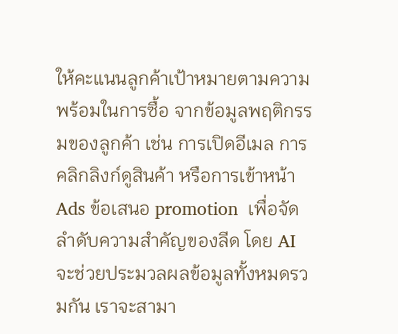ให้คะแนนลูกค้าเป้าหมายตามความพร้อมในการซื้อ จากข้อมูลพฤติกรรมของลูกค้า เช่น การเปิดอีเมล การคลิกลิงก์ดูสินค้า หรือการเข้าหน้า Ads ข้อเสนอ promotion  เพื่อจัดลำดับความสำคัญของลีด โดย AI จะช่วยประมวลผลข้อมูลทั้งหมดรวมกัน เราจะสามา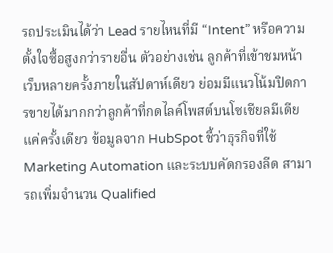รถประเมินได้ว่า Lead รายไหนที่มี “Intent” หรือความตั้งใจซื้อสูงกว่ารายอื่น ตัวอย่างเช่น ลูกค้าที่เข้าชมหน้าเว็บหลายครั้งภายในสัปดาห์เดียว ย่อมมีแนวโน้มปิดการขายได้มากกว่าลูกค้าที่กดไลค์โพสต์บนโซเชียลมีเดียแค่ครั้งเดียว ข้อมูลจาก HubSpot ชี้ว่าธุรกิจที่ใช้ Marketing Automation และระบบคัดกรองลีด สามารถเพิ่มจำนวน Qualified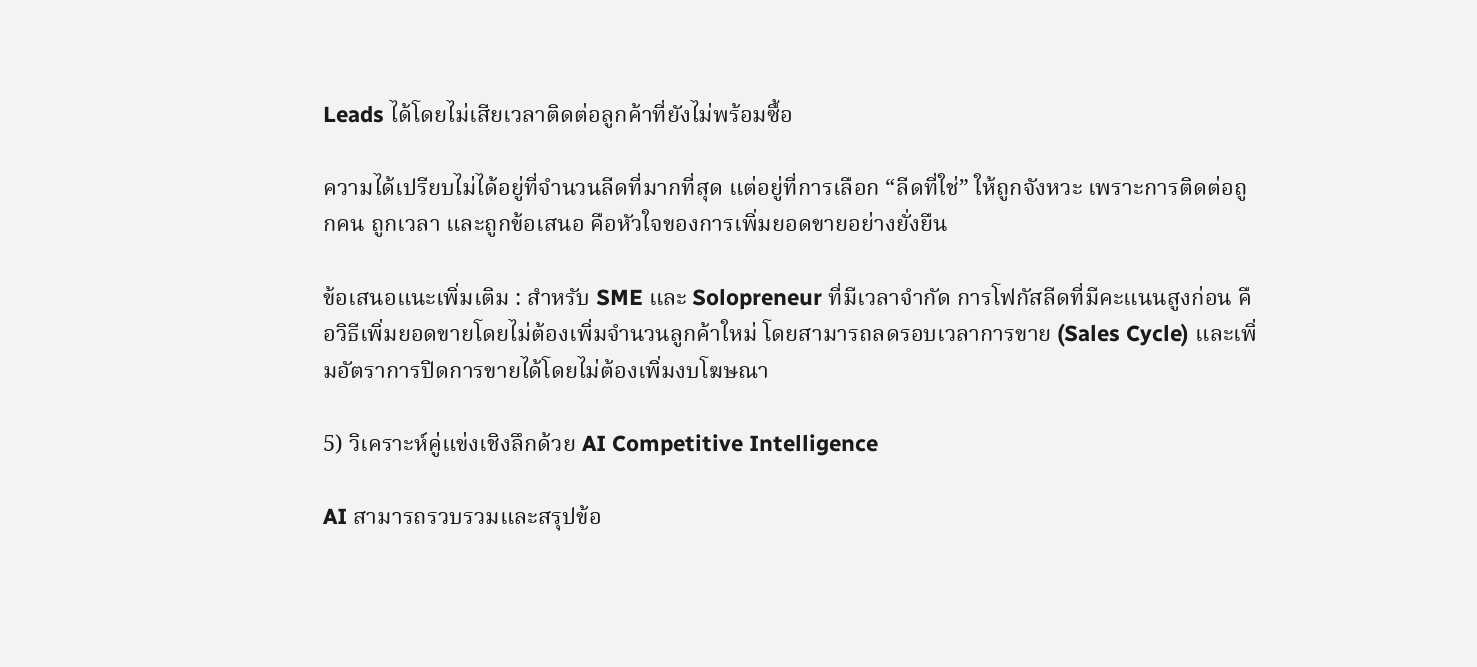Leads ได้โดยไม่เสียเวลาติดต่อลูกค้าที่ยังไม่พร้อมซื้อ

ความได้เปรียบไม่ได้อยู่ที่จำนวนลีดที่มากที่สุด แต่อยู่ที่การเลือก “ลีดที่ใช่” ให้ถูกจังหวะ เพราะการติดต่อถูกคน ถูกเวลา และถูกข้อเสนอ คือหัวใจของการเพิ่มยอดขายอย่างยั่งยืน

ข้อเสนอแนะเพิ่มเติม : สำหรับ SME และ Solopreneur ที่มีเวลาจำกัด การโฟกัสลีดที่มีคะแนนสูงก่อน คือวิธีเพิ่มยอดขายโดยไม่ต้องเพิ่มจำนวนลูกค้าใหม่ โดยสามารถลดรอบเวลาการขาย (Sales Cycle) และเพิ่มอัตราการปิดการขายได้โดยไม่ต้องเพิ่มงบโฆษณา

5) วิเคราะห์คู่แข่งเชิงลึกด้วย AI Competitive Intelligence

AI สามารถรวบรวมและสรุปข้อ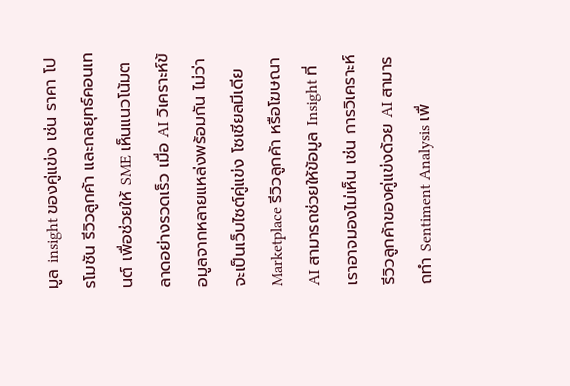มูล insight ของคู่แข่ง เช่น ราคา โปรโมชัน รีวิวลูกค้า และกลยุทธ์คอนเทนต์ เพื่อช่วยให้ SME เห็นแนวโน้มตลาดอย่างรวดเร็ว เมื่อ AI วิเคราะห์ข้อมูลจากหลายแหล่งพร้อมกัน ไม่ว่าจะเป็นเว็บไซต์คู่แข่ง โซเชียลมีเดีย Marketplace รีวิวลูกค้า หรือโฆษณา  AI สามารถช่วยให้ข้อมูล Insight ที่เราอาจมองไม่เห็น เช่น การวิเคราะห์รีวิวลูกค้าของคู่แข่งด้วย AI สามารถทำ Sentiment Analysis เพื่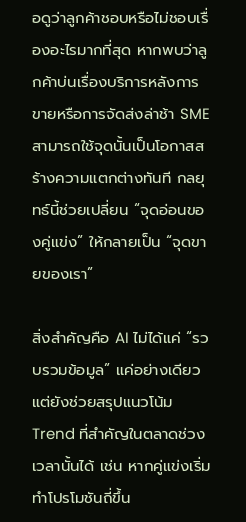อดูว่าลูกค้าชอบหรือไม่ชอบเรื่องอะไรมากที่สุด หากพบว่าลูกค้าบ่นเรื่องบริการหลังการขายหรือการจัดส่งล่าช้า SME สามารถใช้จุดนั้นเป็นโอกาสสร้างความแตกต่างทันที กลยุทธ์นี้ช่วยเปลี่ยน “จุดอ่อนของคู่แข่ง” ให้กลายเป็น “จุดขายของเรา”

สิ่งสำคัญคือ AI ไม่ได้แค่ “รวบรวมข้อมูล” แค่อย่างเดียวแต่ยังช่วยสรุปแนวโน้ม Trend ที่สำคัญในตลาดช่วงเวลานั้นได้ เช่น หากคู่แข่งเริ่มทำโปรโมชันถี่ขึ้น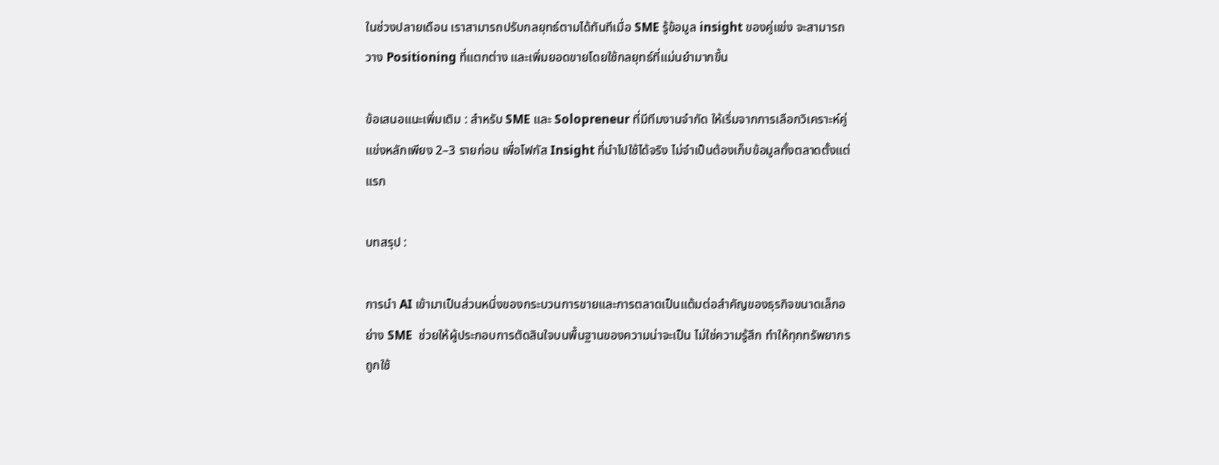ในช่วงปลายเดือน เราสามารถปรับกลยุทธ์ตามได้ทันทีเมื่อ SME รู้ข้อมูล insight ของคู่แข่ง จะสามารถวาง Positioning ที่แตกต่าง และเพิ่มยอดขายโดยใช้กลยุทธ์ที่แม่นยำมากขึ้น

ข้อเสนอแนะเพิ่มเติม : สำหรับ SME และ Solopreneur ที่มีทีมงานจำกัด ให้เริ่มจากการเลือกวิเคราะห์คู่แข่งหลักเพียง 2–3 รายก่อน เพื่อโฟกัส Insight ที่นำไปใช้ได้จริง ไม่จำเป็นต้องเก็บข้อมูลทั้งตลาดตั้งแต่แรก

บทสรุป :

การนำ AI เข้ามาเป็นส่วนหนึ่งของกระบวนการขายและการตลาดเป็นแต้มต่อสำคัญของธุรกิจขนาดเล็กอย่าง SME  ช่วยให้ผู้ประกอบการตัดสินใจบนพื้นฐานของความน่าจะเป็น ไม่ใช่ความรู้สึก ทำให้ทุกทรัพยากรถูกใช้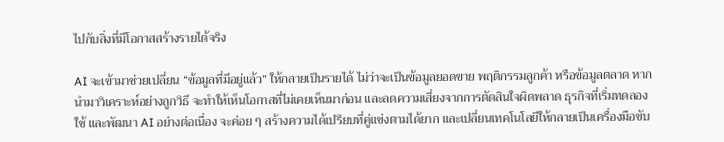ไปกับสิ่งที่มีโอกาสสร้างรายได้จริง

AI จะเข้ามาช่วยเปลี่ยน “ข้อมูลที่มีอยู่แล้ว” ให้กลายเป็นรายได้ ไม่ว่าจะเป็นข้อมูลยอดขาย พฤติกรรมลูกค้า หรือข้อมูลตลาด หากนำมาวิเคราะห์อย่างถูกวิธี จะทำให้เห็นโอกาสที่ไม่เคยเห็นมาก่อน และลดความเสี่ยงจากการตัดสินใจผิดพลาด ธุรกิจที่เริ่มทดลอง ใช้ และพัฒนา AI อย่างต่อเนื่อง จะค่อย ๆ สร้างความได้เปรียบที่คู่แข่งตามได้ยาก และเปลี่ยนเทคโนโลยีให้กลายเป็นเครื่องมือขับ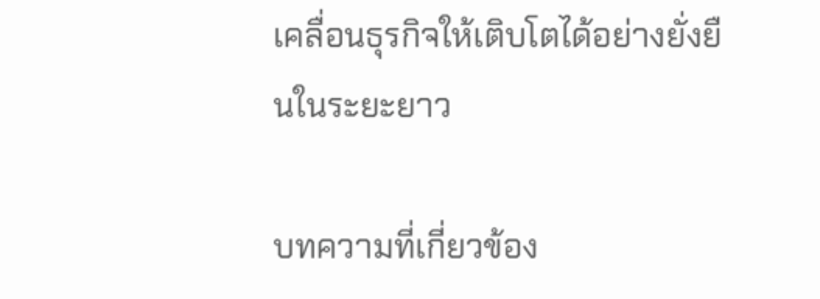เคลื่อนธุรกิจให้เติบโตได้อย่างยั่งยืนในระยะยาว

บทความที่เกี่ยวข้อง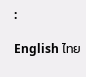:

English ไทย